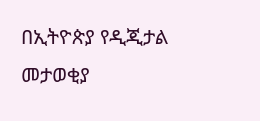በኢትዮጵያ የዲጂታል መታወቂያ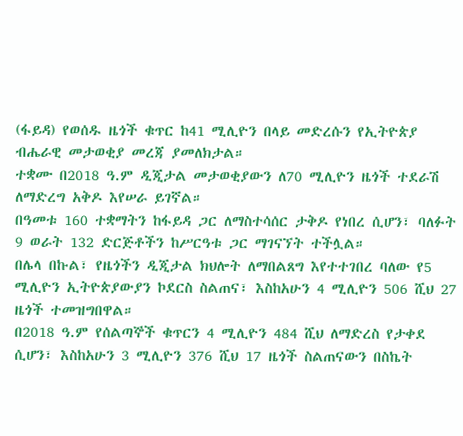(ፋይዳ) የወሰዱ ዜጎች ቁጥር ከ41 ሚሊዮን በላይ መድረሱን የኢትዮጵያ ብሔራዊ መታወቂያ መረጃ ያመለክታል።
ተቋሙ በ2018 ዓ.ም ዲጂታል መታወቂያውን ለ70 ሚሊዮን ዜጎች ተደራሽ ለማድረግ አቅዶ እየሠራ ይገኛል።
በዓመቱ 160 ተቋማትን ከፋይዳ ጋር ለማስተሳሰር ታቅዶ የነበረ ሲሆን፣ ባለፉት 9 ወራት 132 ድርጅቶችን ከሥርዓቱ ጋር ማገናኘት ተችሏል።
በሌላ በኩል፣ የዜጎችን ዲጂታል ክህሎት ለማበልጸግ እየተተገበረ ባለው የ5 ሚሊዮን ኢትዮጵያውያን ኮደርስ ስልጠና፣ እስከአሁን 4 ሚሊዮን 506 ሺህ 27 ዜጎች ተመዝግበዋል።
በ2018 ዓ.ም የሰልጣኞች ቁጥርን 4 ሚሊዮን 484 ሺህ ለማድረስ የታቀደ ሲሆን፣ እስከአሁን 3 ሚሊዮን 376 ሺህ 17 ዜጎች ስልጠናውን በስኬት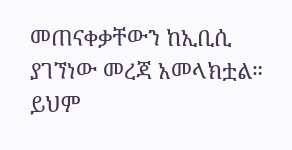መጠናቀቃቸውን ከኢቢሲ ያገኘነው መረጃ አመላክቷል።
ይህም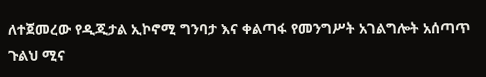ለተጀመረው የዲጂታል ኢኮኖሚ ግንባታ እና ቀልጣፋ የመንግሥት አገልግሎት አሰጣጥ ጉልህ ሚና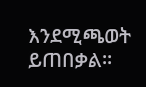እንደሚጫወት ይጠበቃል።